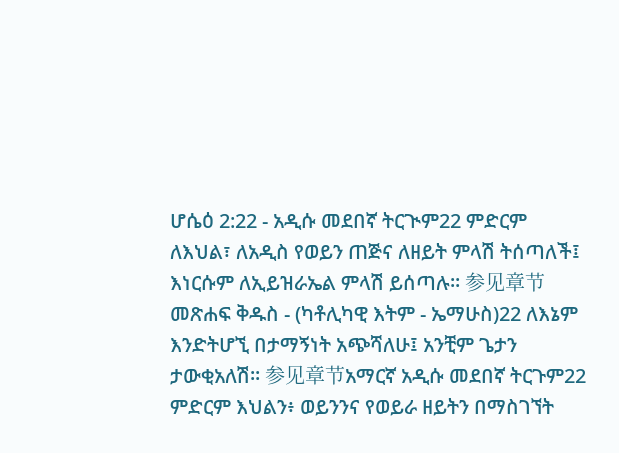ሆሴዕ 2:22 - አዲሱ መደበኛ ትርጒም22 ምድርም ለእህል፣ ለአዲስ የወይን ጠጅና ለዘይት ምላሽ ትሰጣለች፤ እነርሱም ለኢይዝራኤል ምላሽ ይሰጣሉ። 参见章节መጽሐፍ ቅዱስ - (ካቶሊካዊ እትም - ኤማሁስ)22 ለእኔም እንድትሆኚ በታማኝነት አጭሻለሁ፤ አንቺም ጌታን ታውቂአለሽ። 参见章节አማርኛ አዲሱ መደበኛ ትርጉም22 ምድርም እህልን፥ ወይንንና የወይራ ዘይትን በማስገኘት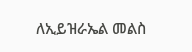ለኢይዝራኤል መልስ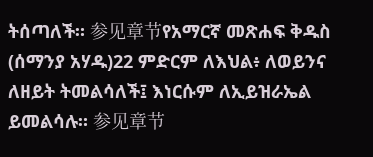ትሰጣለች። 参见章节የአማርኛ መጽሐፍ ቅዱስ (ሰማንያ አሃዱ)22 ምድርም ለእህል፥ ለወይንና ለዘይት ትመልሳለች፤ እነርሱም ለኢይዝራኤል ይመልሳሉ። 参见章节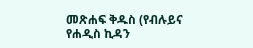መጽሐፍ ቅዱስ (የብሉይና የሐዲስ ኪዳን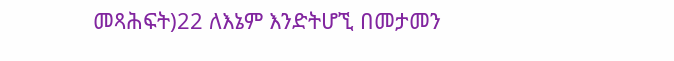መጻሕፍት)22 ለእኔም እንድትሆኚ በመታመን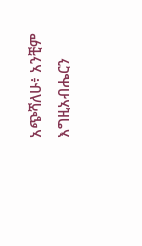አጭሻለሁ፥ አንቺም እግዚአብሔርን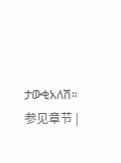ታውቂአለሽ። 参见章节 |